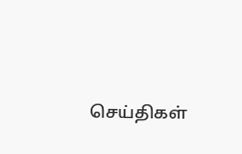செய்திகள்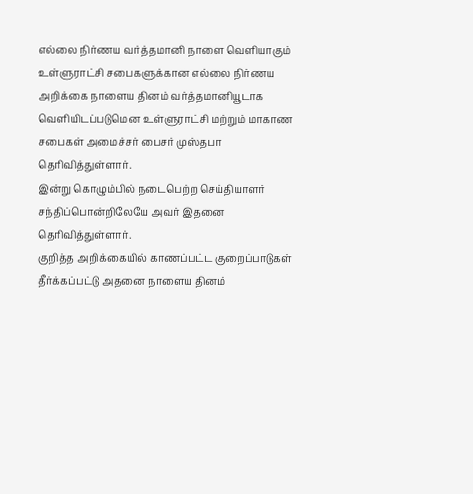எல்லை நிர்ணய வர்த்தமானி நாளை வெளியாகும்
உள்ளுராட்சி சபைகளுக்கான எல்லை நிர்ணய அறிக்கை நாளைய தினம் வர்த்தமானியூடாக வெளியிடப்படுமென உள்ளுராட்சி மற்றும் மாகாண சபைகள் அமைச்சர் பைசர் முஸ்தபா தெரிவித்துள்ளார்.
இன்று கொழும்பில் நடைபெற்ற செய்தியாளர் சந்திப்பொன்றிலேயே அவர் இதனை தெரிவித்துள்ளார்.
குறித்த அறிக்கையில் காணப்பட்ட குறைப்பாடுகள் தீர்க்கப்பட்டு அதனை நாளைய தினம்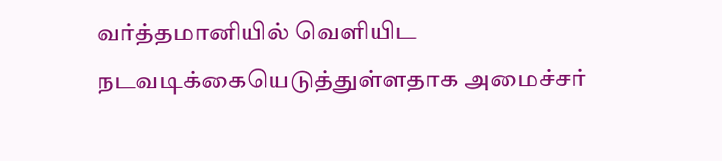வர்த்தமானியில் வெளியிட நடவடிக்கையெடுத்துள்ளதாக அமைச்சர்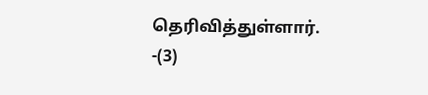தெரிவித்துள்ளார். -(3)